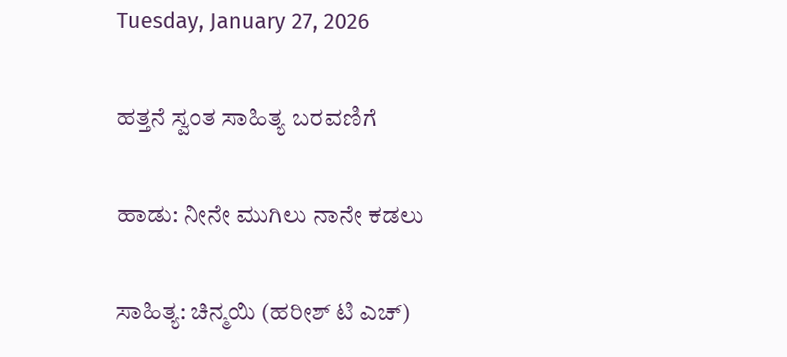Tuesday, January 27, 2026

ಹತ್ತನೆ ಸ್ವಂತ ಸಾಹಿತ್ಯ ಬರವಣಿಗೆ

ಹಾಡು: ನೀನೇ ಮುಗಿಲು ನಾನೇ ಕಡಲು

ಸಾಹಿತ್ಯ: ಚಿನ್ಮಯಿ (ಹರೀಶ್ ಟಿ ಎಚ್)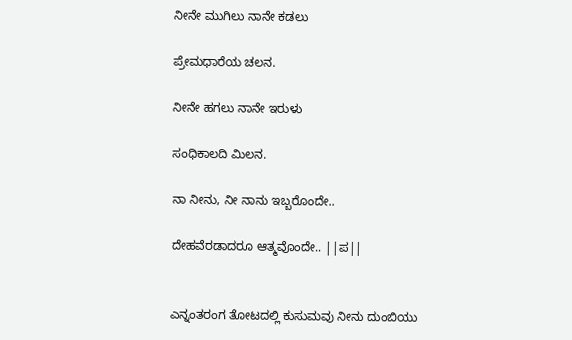ನೀನೇ ಮುಗಿಲು ನಾನೇ ಕಡಲು

ಪ್ರೇಮಧಾರೆಯ ಚಲನ.

ನೀನೇ ಹಗಲು ನಾನೇ ಇರುಳು

ಸಂಧಿಕಾಲದಿ ಮಿಲನ.

ನಾ ನೀನು, ನೀ ನಾನು ಇಬ್ಬರೊಂದೇ..

ದೇಹವೆರಡಾದರೂ ಆತ್ಮವೊಂದೇ.. ||ಪ||


ಎನ್ನಂತರಂಗ ತೋಟದಲ್ಲಿ ಕುಸುಮವು ನೀನು ದುಂಬಿಯು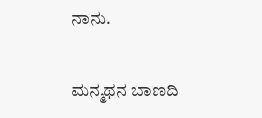ನಾನು.

ಮನ್ಮಥನ ಬಾಣದಿ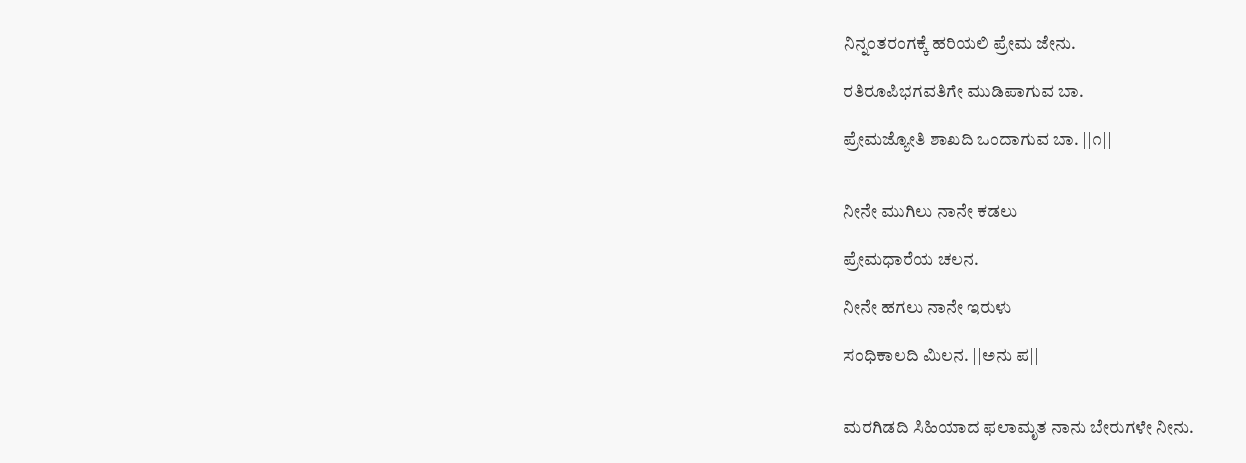ನಿನ್ನಂತರಂಗಕ್ಕೆ ಹರಿಯಲಿ ಪ್ರೇಮ ಜೇನು.

ರತಿರೂಪಿಭಗವತಿಗೇ ಮುಡಿಪಾಗುವ ಬಾ.

ಪ್ರೇಮಜ್ಯೋತಿ ಶಾಖದಿ ಒಂದಾಗುವ ಬಾ. ||೧||


ನೀನೇ ಮುಗಿಲು ನಾನೇ ಕಡಲು

ಪ್ರೇಮಧಾರೆಯ ಚಲನ.

ನೀನೇ ಹಗಲು ನಾನೇ ಇರುಳು

ಸಂಧಿಕಾಲದಿ ಮಿಲನ. ||ಅನು ಪ||


ಮರಗಿಡದಿ ಸಿಹಿಯಾದ ಫಲಾಮೃತ ನಾನು ಬೇರುಗಳೇ ನೀನು.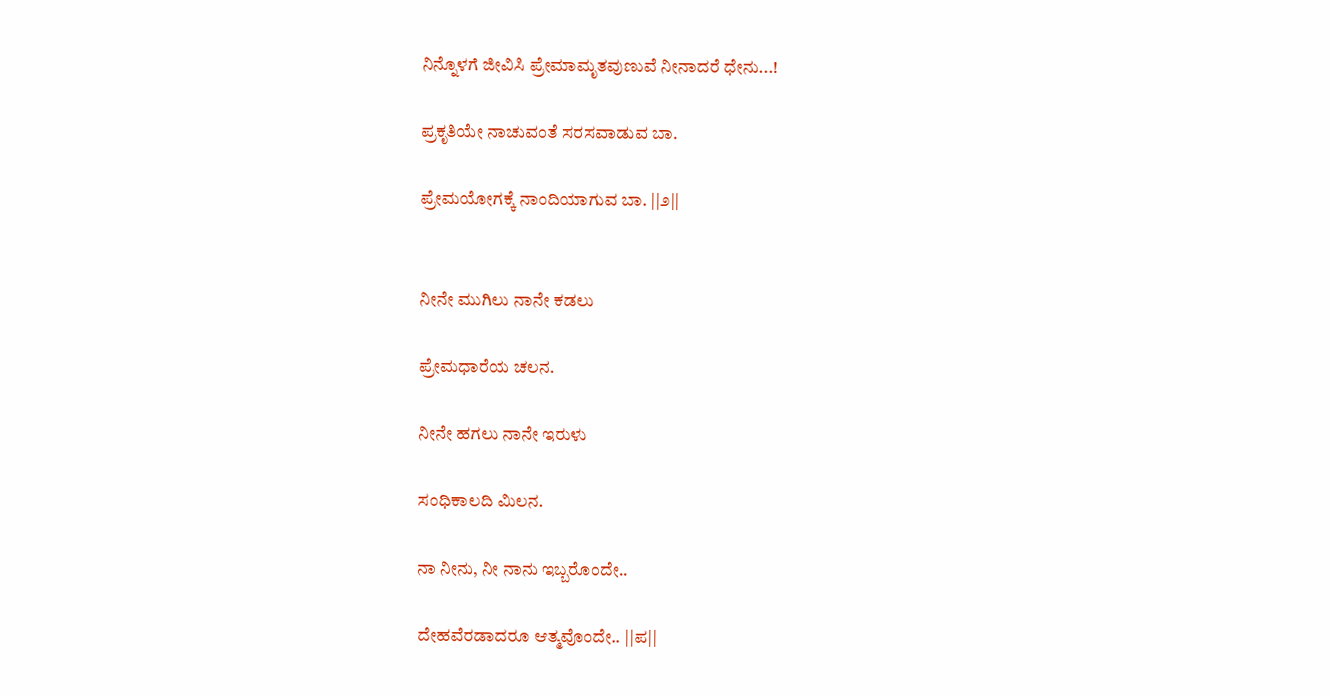ನಿನ್ನೊಳಗೆ ಜೀವಿಸಿ ಪ್ರೇಮಾಮೃತವುಣುವೆ ನೀನಾದರೆ ಧೇನು...!

ಪ್ರಕೃತಿಯೇ ನಾಚುವಂತೆ ಸರಸವಾಡುವ ಬಾ.

ಪ್ರೇಮಯೋಗಕ್ಕೆ ನಾಂದಿಯಾಗುವ ಬಾ. ||೨||


ನೀನೇ ಮುಗಿಲು ನಾನೇ ಕಡಲು

ಪ್ರೇಮಧಾರೆಯ ಚಲನ.

ನೀನೇ ಹಗಲು ನಾನೇ ಇರುಳು

ಸಂಧಿಕಾಲದಿ ಮಿಲನ.

ನಾ ನೀನು, ನೀ ನಾನು ಇಬ್ಬರೊಂದೇ..

ದೇಹವೆರಡಾದರೂ ಆತ್ಮವೊಂದೇ.. ||ಪ||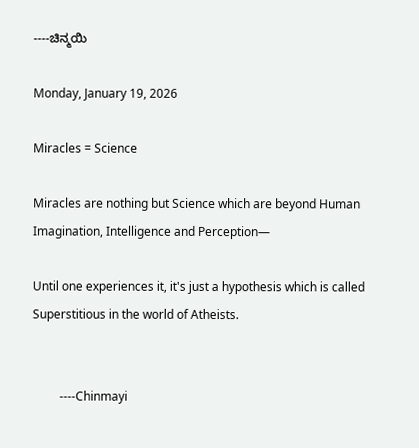----ಚಿನ್ಮಯಿ

Monday, January 19, 2026

Miracles = Science

Miracles are nothing but Science which are beyond Human Imagination, Intelligence and Perception—

Until one experiences it, it's just a hypothesis which is called Superstitious in the world of Atheists.


         ----Chinmayi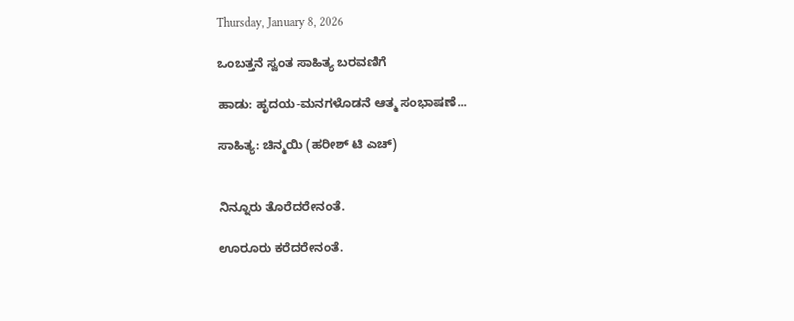Thursday, January 8, 2026

ಒಂಬತ್ತನೆ ಸ್ವಂತ ಸಾಹಿತ್ಯ ಬರವಣಿಗೆ

ಹಾಡು: ಹೃದಯ-ಮನಗಳೊಡನೆ ಆತ್ಮ ಸಂಭಾಷಣೆ...

ಸಾಹಿತ್ಯ: ಚಿನ್ಮಯಿ (ಹರೀಶ್ ಟಿ ಎಚ್)


ನಿನ್ನೂರು ತೊರೆದರೇನಂತೆ.

ಊರೂರು ಕರೆದರೇನಂತೆ.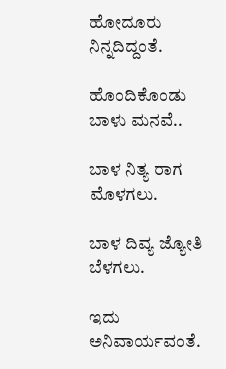ಹೋದೂರು ನಿನ್ನದಿದ್ದಂತೆ.

ಹೊಂದಿಕೊಂಡು ಬಾಳು ಮನವೆ..

ಬಾಳ ನಿತ್ಯ ರಾಗ ಮೊಳಗಲು.

ಬಾಳ ದಿವ್ಯ ಜ್ಯೋತಿ ಬೆಳಗಲು.

ಇದು ಅನಿವಾರ್ಯವಂತೆ.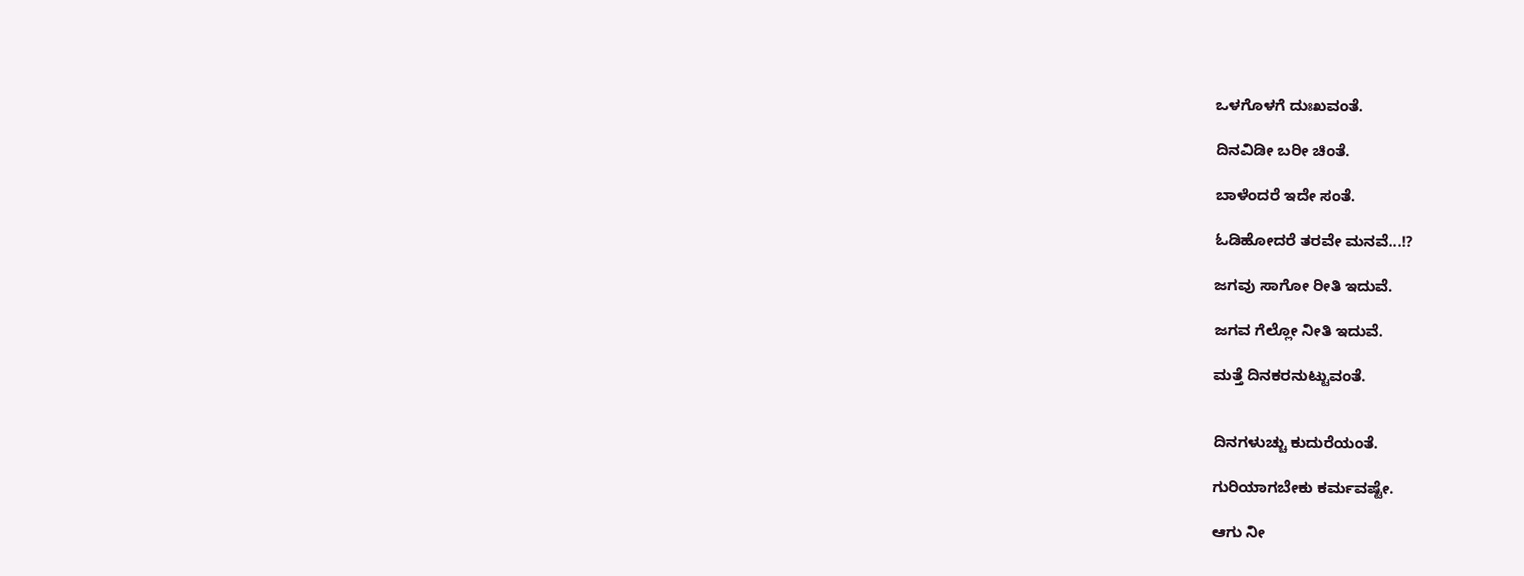ಒಳಗೊಳಗೆ ದುಃಖವಂತೆ.

ದಿನವಿಡೀ ಬರೀ ಚಿಂತೆ.

ಬಾಳೆಂದರೆ ಇದೇ ಸಂತೆ.

ಓಡಿಹೋದರೆ ತರವೇ ಮನವೆ...!?

ಜಗವು ಸಾಗೋ ರೀತಿ ಇದುವೆ.

ಜಗವ ಗೆಲ್ಲೋ ನೀತಿ ಇದುವೆ.

ಮತ್ತೆ ದಿನಕರನುಟ್ಟುವಂತೆ.


ದಿನಗಳುಚ್ಚು ಕುದುರೆಯಂತೆ.

ಗುರಿಯಾಗಬೇಕು ಕರ್ಮವಷ್ಟೇ.

ಆಗು ನೀ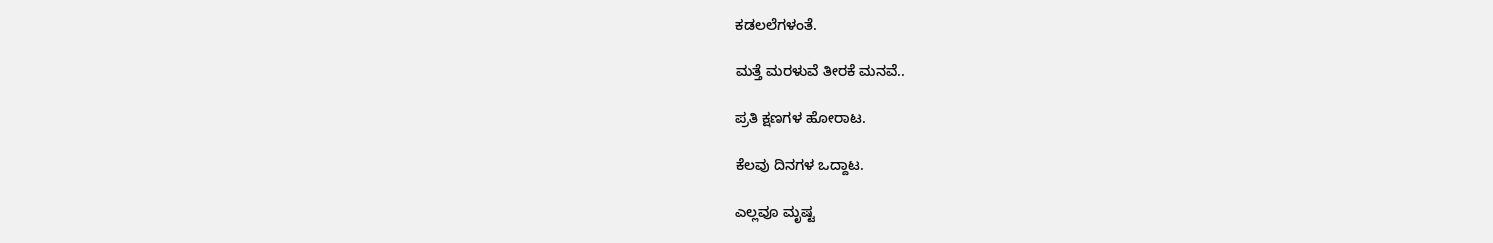ಕಡಲಲೆಗಳಂತೆ.

ಮತ್ತೆ ಮರಳುವೆ ತೀರಕೆ ಮನವೆ..

ಪ್ರತಿ ಕ್ಷಣಗಳ ಹೋರಾಟ.

ಕೆಲವು ದಿನಗಳ ಒದ್ದಾಟ.

ಎಲ್ಲವೂ ಮೃಷ್ಟ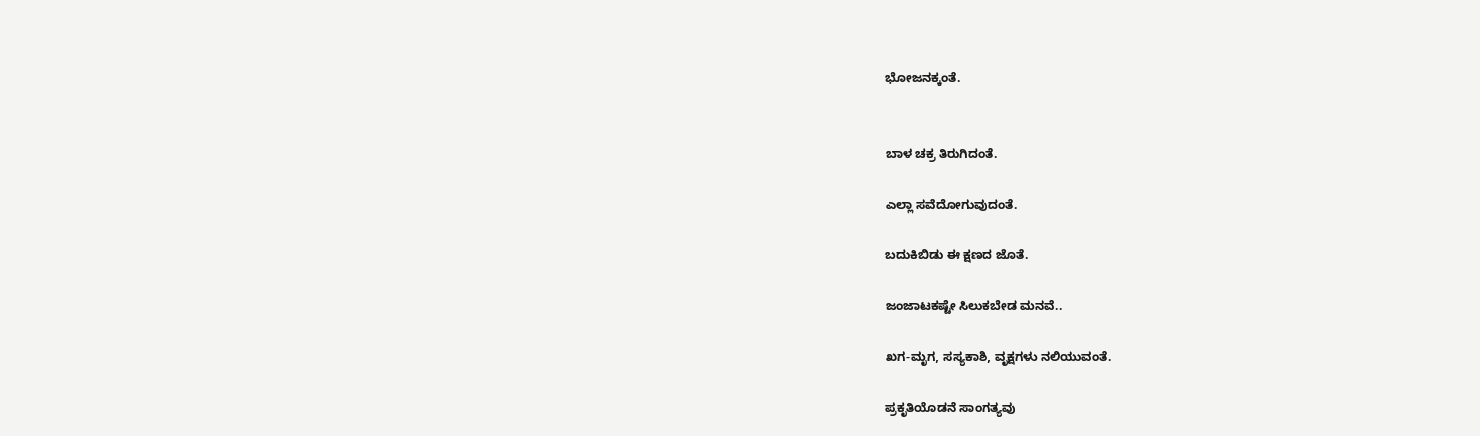ಭೋಜನಕ್ಕಂತೆ.


ಬಾಳ ಚಕ್ರ ತಿರುಗಿದಂತೆ.

ಎಲ್ಲಾ ಸವೆದೋಗುವುದಂತೆ.

ಬದುಕಿಬಿಡು ಈ ಕ್ಷಣದ ಜೊತೆ.

ಜಂಜಾಟಕಷ್ಟೇ ಸಿಲುಕಬೇಡ ಮನವೆ..

ಖಗ-ಮೃಗ, ಸಸ್ಯಕಾಶಿ, ವೃಕ್ಷಗಳು ನಲಿಯುವಂತೆ.

ಪ್ರಕೃತಿಯೊಡನೆ ಸಾಂಗತ್ಯವು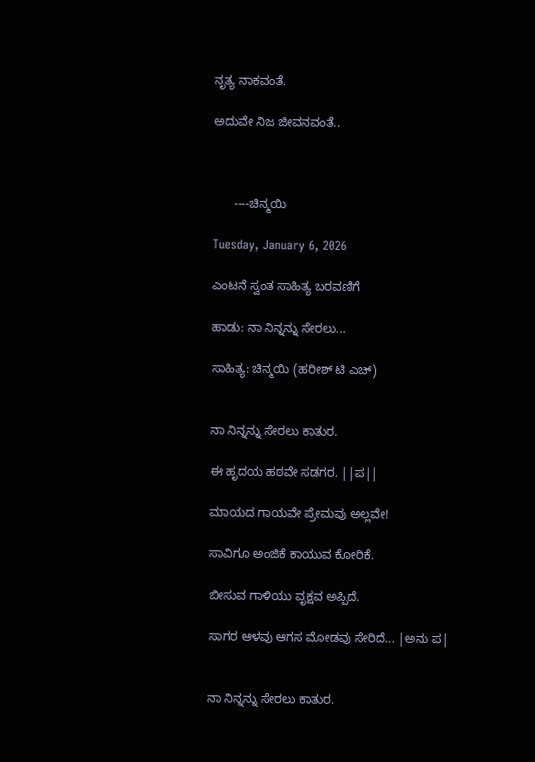ನೃತ್ಯ ನಾಕವಂತೆ.

ಅದುವೇ ನಿಜ ಜೀವನವಂತೆ..



      ----ಚಿನ್ಮಯಿ

Tuesday, January 6, 2026

ಎಂಟನೆ ಸ್ವಂತ ಸಾಹಿತ್ಯ ಬರವಣಿಗೆ

ಹಾಡು: ನಾ ನಿನ್ನನ್ನು ಸೇರಲು...

ಸಾಹಿತ್ಯ: ಚಿನ್ಮಯಿ (ಹರೀಶ್ ಟಿ ಎಚ್)


ನಾ ನಿನ್ನನ್ನು ಸೇರಲು ಕಾತುರ.

ಈ ಹೃದಯ ಹಠವೇ ಸಡಗರ. ||ಪ||

ಮಾಯದ ಗಾಯವೇ ಪ್ರೇಮವು ಅಲ್ಲವೇ!

ಸಾವಿಗೂ ಅಂಜಿಕೆ ಕಾಯುವ ಕೋರಿಕೆ.

ಬೀಸುವ ಗಾಳಿಯು ವೃಕ್ಷವ ಅಪ್ಪಿದೆ.

ಸಾಗರ ಆಳವು ಆಗಸ ಮೋಡವು ಸೇರಿದೆ... |ಅನು ಪ|


ನಾ ನಿನ್ನನ್ನು ಸೇರಲು ಕಾತುರ.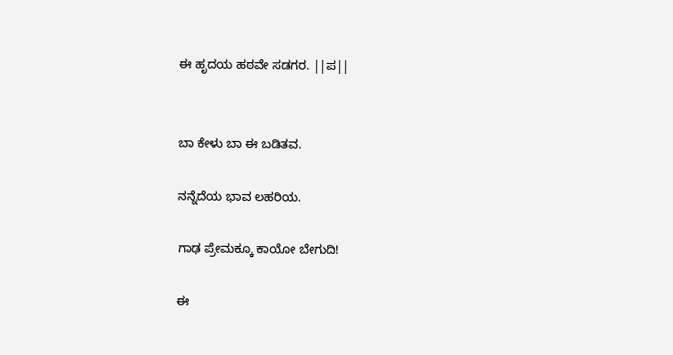ಈ ಹೃದಯ ಹಠವೇ ಸಡಗರ. ||ಪ||


ಬಾ ಕೇಳು ಬಾ ಈ ಬಡಿತವ.

ನನ್ನೆದೆಯ ಭಾವ ಲಹರಿಯ.

ಗಾಢ ಪ್ರೇಮಕ್ಕೂ ಕಾಯೋ ಬೇಗುದಿ!

ಈ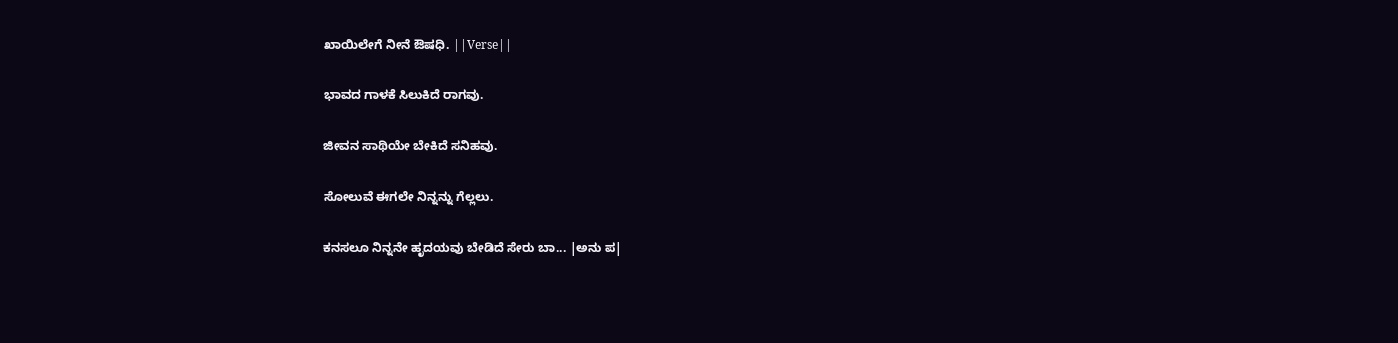ಖಾಯಿಲೇಗೆ ನೀನೆ ಔಷಧಿ. ||Verse||

ಭಾವದ ಗಾಳಕೆ ಸಿಲುಕಿದೆ ರಾಗವು.

ಜೀವನ ಸಾಥಿಯೇ ಬೇಕಿದೆ ಸನಿಹವು.

ಸೋಲುವೆ ಈಗಲೇ ನಿನ್ನನ್ನು ಗೆಲ್ಲಲು.

ಕನಸಲೂ ನಿನ್ನನೇ ಹೃದಯವು ಬೇಡಿದೆ ಸೇರು ಬಾ... |ಅನು ಪ|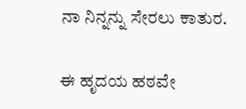ನಾ ನಿನ್ನನ್ನು ಸೇರಲು ಕಾತುರ.

ಈ ಹೃದಯ ಹಠವೇ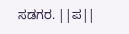ಸಡಗರ. ||ಪ||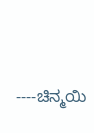----ಚಿನ್ಮಯಿ